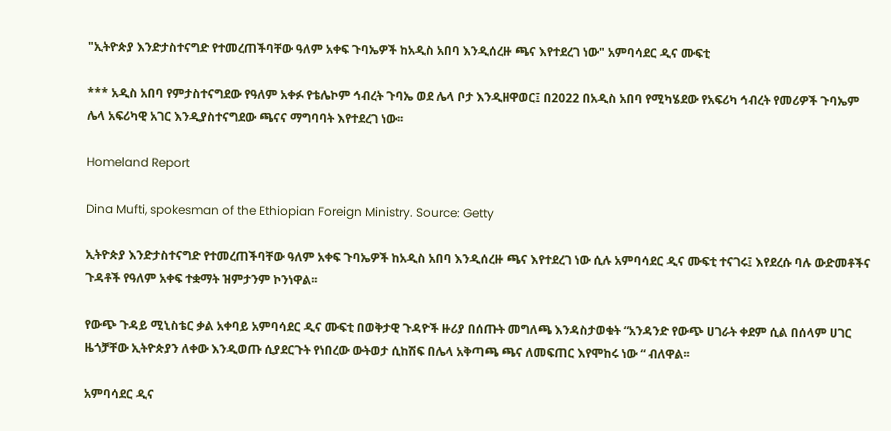"ኢትዮጵያ እንድታስተናግድ የተመረጠችባቸው ዓለም አቀፍ ጉባኤዎች ከአዲስ አበባ እንዲሰረዙ ጫና እየተደረገ ነው" አምባሳደር ዲና ሙፍቲ

*** አዲስ አበባ የምታስተናግደው የዓለም አቀፉ የቴሌኮም ኅብረት ጉባኤ ወደ ሌላ ቦታ እንዲዘዋወር፤ በ2022 በአዲስ አበባ የሚካሄደው የአፍሪካ ኅብረት የመሪዎች ጉባኤም ሌላ አፍሪካዊ አገር እንዲያስተናግደው ጫናና ማግባባት እየተደረገ ነው፡፡

Homeland Report

Dina Mufti, spokesman of the Ethiopian Foreign Ministry. Source: Getty

ኢትዮጵያ እንድታስተናግድ የተመረጠችባቸው ዓለም አቀፍ ጉባኤዎች ከአዲስ አበባ እንዲሰረዙ ጫና እየተደረገ ነው ሲሉ አምባሳደር ዲና ሙፍቲ ተናገሩ፤ እየደረሱ ባሉ ውድመቶችና ጉዳቶች የዓለም አቀፍ ተቋማት ዝምታንም ኮንነዋል፡፡

የውጭ ጉዳይ ሚኒስቴር ቃል አቀባይ አምባሳደር ዲና ሙፍቲ በወቅታዊ ጉዳዮች ዙሪያ በሰጡት መግለጫ እንዳስታወቁት “አንዳንድ የውጭ ሀገራት ቀደም ሲል በሰላም ሀገር ዜጎቻቸው ኢትዮጵያን ለቀው እንዲወጡ ሲያደርጉት የነበረው ውትወታ ሲከሽፍ በሌላ አቅጣጫ ጫና ለመፍጠር እየሞከሩ ነው “ ብለዋል፡፡

አምባሳደር ዲና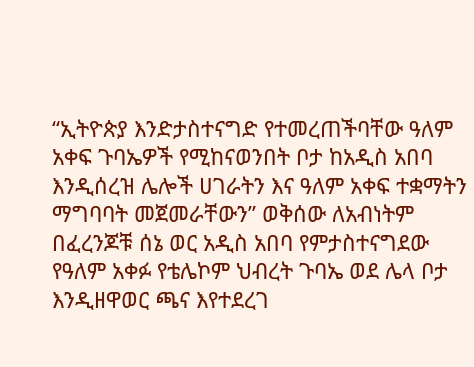“ኢትዮጵያ እንድታስተናግድ የተመረጠችባቸው ዓለም አቀፍ ጉባኤዎች የሚከናወንበት ቦታ ከአዲስ አበባ እንዲሰረዝ ሌሎች ሀገራትን እና ዓለም አቀፍ ተቋማትን ማግባባት መጀመራቸውን” ወቅሰው ለአብነትም በፈረንጆቹ ሰኔ ወር አዲስ አበባ የምታስተናግደው የዓለም አቀፉ የቴሌኮም ህብረት ጉባኤ ወደ ሌላ ቦታ እንዲዘዋወር ጫና እየተደረገ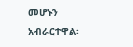መሆኑን አብራርተዋል፡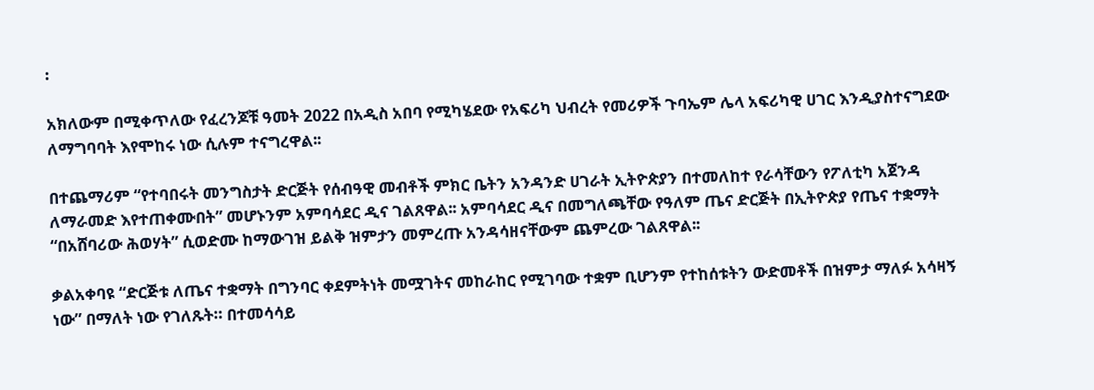፡

አክለውም በሚቀጥለው የፈረንጆቹ ዓመት 2022 በአዲስ አበባ የሚካሄደው የአፍሪካ ህብረት የመሪዎች ጉባኤም ሌላ አፍሪካዊ ሀገር እንዲያስተናግደው ለማግባባት እየሞከሩ ነው ሲሉም ተናግረዋል፡፡

በተጨማሪም “የተባበሩት መንግስታት ድርጅት የሰብዓዊ መብቶች ምክር ቤትን አንዳንድ ሀገራት ኢትዮጵያን በተመለከተ የራሳቸውን የፖለቲካ አጀንዳ ለማራመድ እየተጠቀሙበት” መሆኑንም አምባሳደር ዲና ገልጸዋል፡፡ አምባሳደር ዲና በመግለጫቸው የዓለም ጤና ድርጅት በኢትዮጵያ የጤና ተቋማት “በአሸባሪው ሕወሃት” ሲወድሙ ከማውገዝ ይልቅ ዝምታን መምረጡ አንዳሳዘናቸውም ጨምረው ገልጸዋል፡፡

ቃልአቀባዩ “ድርጅቱ ለጤና ተቋማት በግንባር ቀደምትነት መሟገትና መከራከር የሚገባው ተቋም ቢሆንም የተከሰቱትን ውድመቶች በዝምታ ማለፉ አሳዛኝ ነው” በማለት ነው የገለጹት። በተመሳሳይ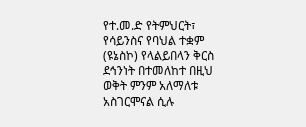የተ.መ.ድ የትምህርት፣ የሳይንስና የባህል ተቋም (ዩኔስኮ) የላልይበላን ቅርስ ደኅንነት በተመለከተ በዚህ ወቅት ምንም አለማለቱ አስገርሞናል ሲሉ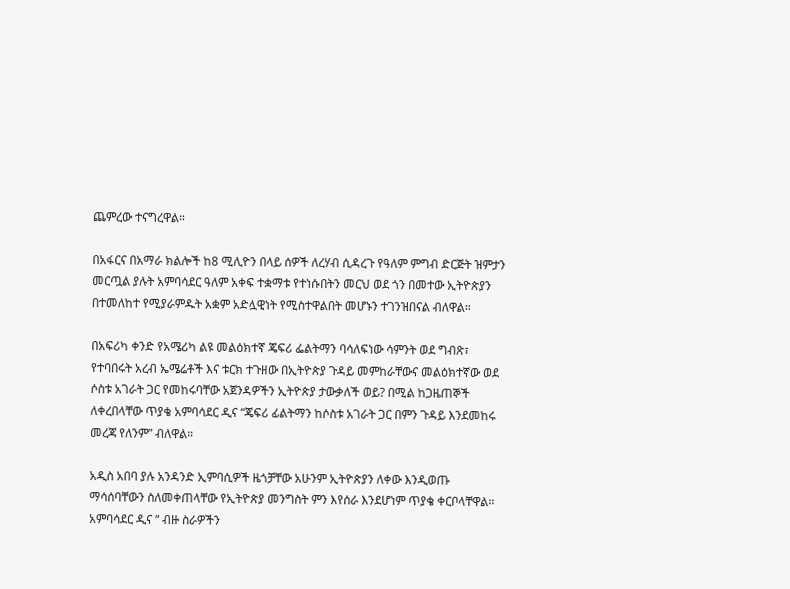ጨምረው ተናግረዋል።

በአፋርና በአማራ ክልሎች ከ8 ሚሊዮን በላይ ሰዎች ለረሃብ ሲዳረጉ የዓለም ምግብ ድርጅት ዝምታን መርጧል ያሉት አምባሳደር ዓለም አቀፍ ተቋማቱ የተነሱበትን መርህ ወደ ጎን በመተው ኢትዮጵያን በተመለከተ የሚያራምዱት አቋም አድሏዊነት የሚስተዋልበት መሆኑን ተገንዝበናል ብለዋል።

በአፍሪካ ቀንድ የአሜሪካ ልዩ መልዕክተኛ ጄፍሪ ፌልትማን ባሳለፍነው ሳምንት ወደ ግብጽ፣ የተባበሩት አረብ ኤሜሬቶች እና ቱርክ ተጉዘው በኢትዮጵያ ጉዳይ መምከራቸውና መልዕክተኛው ወደ ሶስቱ አገራት ጋር የመከሩባቸው አጀንዳዎችን ኢትዮጵያ ታውቃለች ወይ? በሚል ከጋዜጠኞች ለቀረበላቸው ጥያቄ አምባሳደር ዲና “ጄፍሪ ፊልትማን ከሶስቱ አገራት ጋር በምን ጉዳይ እንደመከሩ መረጃ የለንም” ብለዋል።

አዲስ አበባ ያሉ አንዳንድ ኢምባሲዎች ዜጎቻቸው አሁንም ኢትዮጵያን ለቀው እንዲወጡ ማሳሰባቸውን ስለመቀጠላቸው የኢትዮጵያ መንግስት ምን እየሰራ እንደሆነም ጥያቄ ቀርቦላቸዋል፡፡ አምባሳደር ዲና “ ብዙ ስራዎችን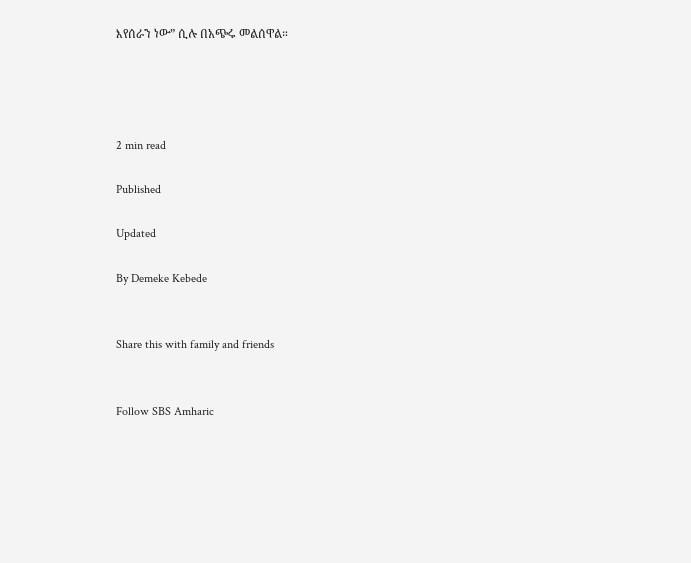እየሰራን ነው” ሲሉ በአጭሩ መልሰዋል።




2 min read

Published

Updated

By Demeke Kebede


Share this with family and friends


Follow SBS Amharic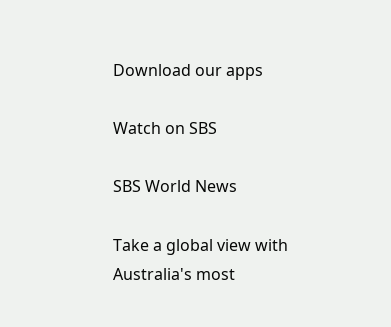Download our apps

Watch on SBS

SBS World News

Take a global view with Australia's most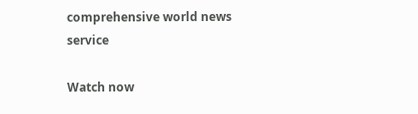comprehensive world news service

Watch now